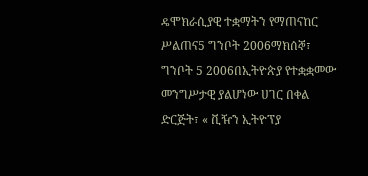ዴሞክራሲያዊ ተቋማትን የማጠናከር ሥልጠና5 ግንቦት 2006ማክሰኞ፣ ግንቦት 5 2006በኢትዮጵያ የተቋቋመው መንግሥታዊ ያልሆነው ሀገር በቀል ድርጅት፣ « ቪዥን ኢትዮፕያ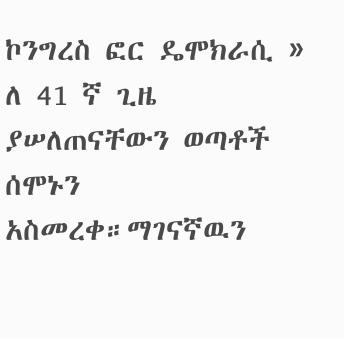ኮንግረስ ፎር ዴሞክራሲ » ለ 41 ኛ ጊዜ ያሠለጠናቸውን ወጣቶች ሰሞኑን አስመረቀ።ማገናኛዉን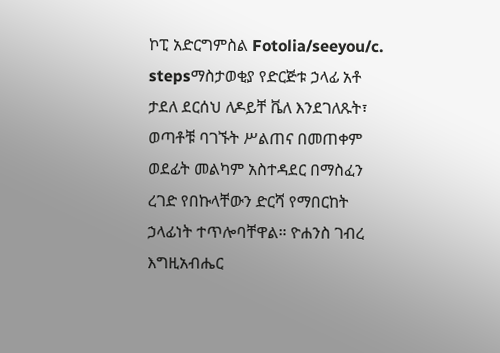ኮፒ አድርግምስል Fotolia/seeyou/c. stepsማስታወቂያ የድርጅቱ ኃላፊ አቶ ታደለ ደርሰህ ለዶይቸ ቬለ እንደገለጹት፣ ወጣቶቹ ባገኙት ሥልጠና በመጠቀም ወደፊት መልካም አስተዳደር በማስፈን ረገድ የበኩላቸውን ድርሻ የማበርከት ኃላፊነት ተጥሎባቸዋል። ዮሐንስ ገብረ እግዚአብሔር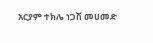አርያም ተክሌ ነጋሽ መሀመድ